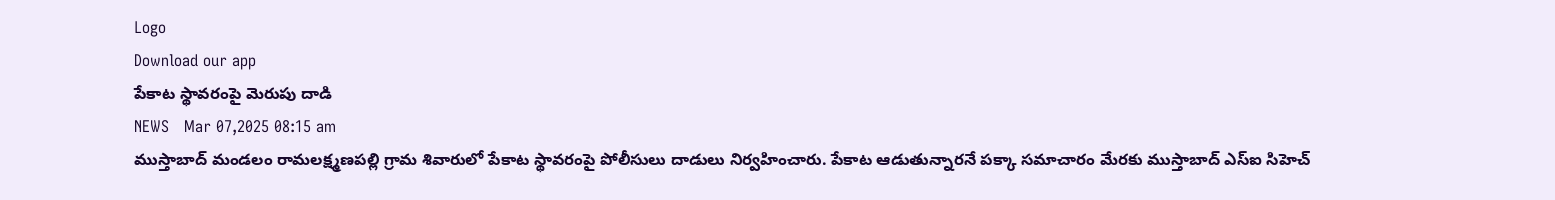Logo
Download our app
పేకాట స్థావరంపై మెరుపు దాడి
NEWS   Mar 07,2025 08:15 am
ముస్తాబాద్‌ మండలం రామలక్ష్మణపల్లి గ్రామ శివారులో పేకాట స్థావరంపై పోలీసులు దాడులు నిర్వహించారు. పేకాట ఆడుతున్నారనే పక్కా సమాచారం మేరకు ముస్తాబాద్‌ ఎస్‌ఐ సిహెచ్‌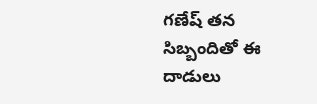గణేష్‌ తన సిబ్బందితో ఈ దాడులు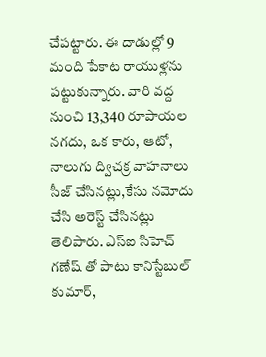చేపట్టారు. ఈ దాడుల్లో 9 మంది పేకాట రాయుళ్లను పట్టుకున్నారు. వారి వద్ద నుంచి 13,340 రూపాయల నగదు, ఒక కారు, ఆటో, నాలుగు ద్విచక్ర వాహనాలు సీజ్‌ చేసినట్లు,కేసు నమోదు చేసి అరెస్ట్‌ చేసినట్లు తెలిపారు. ఎస్ఐ సిహెచ్ గణేష్ తో పాటు కానిస్టేబుల్ కుమార్,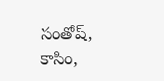సంతోష్, కాసిం,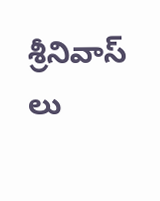శ్రీనివాస్ లు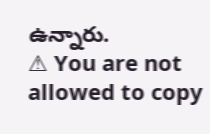ఉన్నారు.
⚠ You are not allowed to copy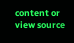content or view source